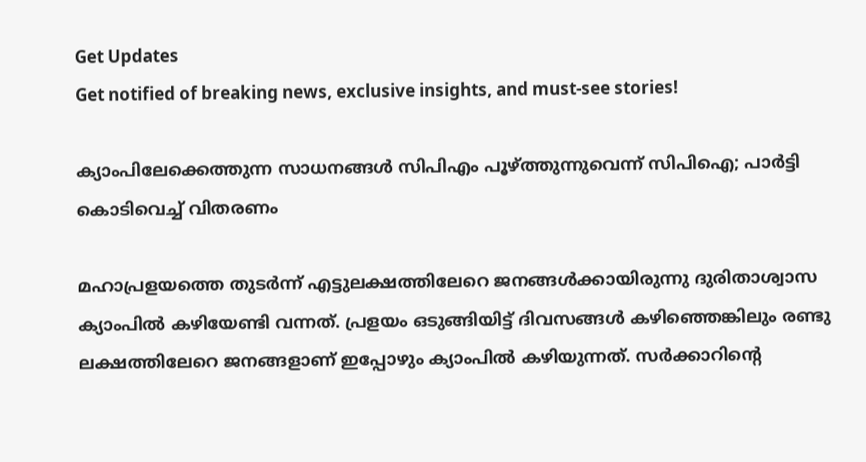Get Updates
Get notified of breaking news, exclusive insights, and must-see stories!

ക്യാംപിലേക്കെത്തുന്ന സാധനങ്ങള്‍ സിപിഎം പൂഴ്ത്തുന്നുവെന്ന് സിപിഐ; പാര്‍ട്ടി കൊടിവെച്ച് വിതരണം

മഹാപ്രളയത്തെ തുടര്‍ന്ന് എട്ടുലക്ഷത്തിലേറെ ജനങ്ങള്‍ക്കായിരുന്നു ദുരിതാശ്വാസ ക്യാംപില്‍ കഴിയേണ്ടി വന്നത്. പ്രളയം ഒടുങ്ങിയിട്ട് ദിവസങ്ങള്‍ കഴിഞ്ഞെങ്കിലും രണ്ടു ലക്ഷത്തിലേറെ ജനങ്ങളാണ് ഇപ്പോഴും ക്യാംപില്‍ കഴിയുന്നത്. സര്‍ക്കാറിന്റെ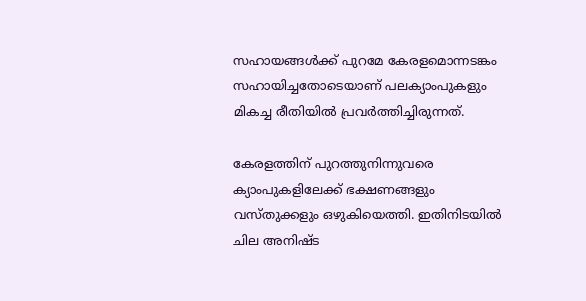സഹായങ്ങള്‍ക്ക് പുറമേ കേരളമൊന്നടങ്കം സഹായിച്ചതോടെയാണ് പലക്യാംപുകളും മികച്ച രീതിയില്‍ പ്രവര്‍ത്തിച്ചിരുന്നത്.

കേരളത്തിന് പുറത്തുനിന്നുവരെ ക്യാംപുകളിലേക്ക് ഭക്ഷണങ്ങളും വസ്തുക്കളും ഒഴുകിയെത്തി. ഇതിനിടയില്‍ ചില അനിഷ്ട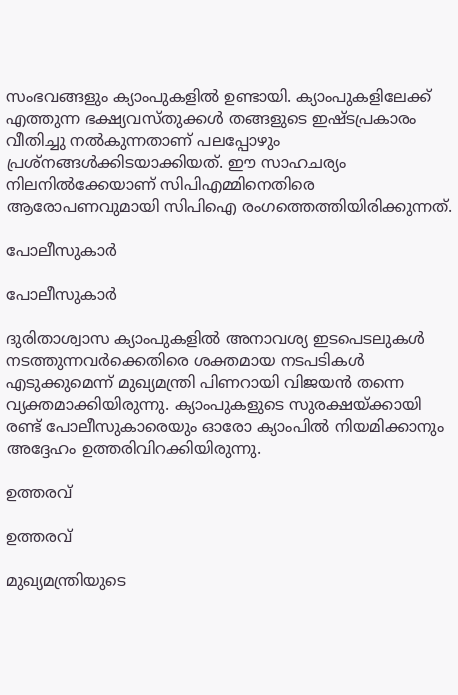സംഭവങ്ങളും ക്യാംപുകളില്‍ ഉണ്ടായി. ക്യാംപുകളിലേക്ക് എത്തുന്ന ഭക്ഷ്യവസ്തുക്കള്‍ തങ്ങളുടെ ഇഷ്ടപ്രകാരം വീതിച്ചു നല്‍കുന്നതാണ് പലപ്പോഴും പ്രശ്‌നങ്ങള്‍ക്കിടയാക്കിയത്. ഈ സാഹചര്യം നിലനില്‍ക്കേയാണ് സിപിഎമ്മിനെതിരെ ആരോപണവുമായി സിപിഐ രംഗത്തെത്തിയിരിക്കുന്നത്.

പോലീസുകാര്‍

പോലീസുകാര്‍

ദുരിതാശ്വാസ ക്യാംപുകളില്‍ അനാവശ്യ ഇടപെടലുകള്‍ നടത്തുന്നവര്‍ക്കെതിരെ ശക്തമായ നടപടികള്‍ എടുക്കുമെന്ന് മുഖ്യമന്ത്രി പിണറായി വിജയന്‍ തന്നെ വ്യക്തമാക്കിയിരുന്നു. ക്യാംപുകളുടെ സുരക്ഷയ്ക്കായി രണ്ട് പോലീസുകാരെയും ഓരോ ക്യാംപില്‍ നിയമിക്കാനും അദ്ദേഹം ഉത്തരിവിറക്കിയിരുന്നു.

ഉത്തരവ്

ഉത്തരവ്

മുഖ്യമന്ത്രിയുടെ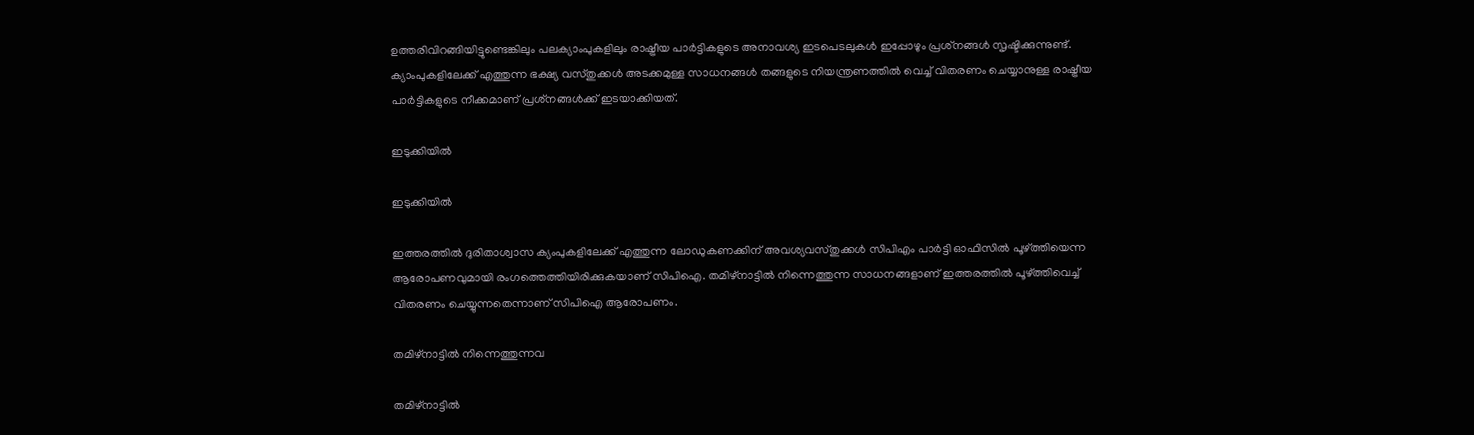ഉത്തരിവിറങ്ങിയിട്ടുണ്ടെങ്കിലും പലക്യാംപുകളിലും രാഷ്ട്രീയ പാര്‍ട്ടികളുടെ അനാവശ്യ ഇടപെടലുകള്‍ ഇപ്പോഴും പ്രശ്‌നങ്ങള്‍ സൃഷ്ടിക്കുന്നുണ്ട്. ക്യാംപുകളിലേക്ക് എത്തുന്ന ഭക്ഷ്യ വസ്തുക്കള്‍ അടക്കമുള്ള സാധനങ്ങള്‍ തങ്ങളുടെ നിയന്ത്രണത്തില്‍ വെച്ച് വിതരണം ചെയ്യാനുള്ള രാഷ്ട്രീയ പാര്‍ട്ടികളുടെ നീക്കമാണ് പ്രശ്‌നങ്ങള്‍ക്ക് ഇടയാക്കിയത്.

ഇടുക്കിയില്‍

ഇടുക്കിയില്‍

ഇത്തരത്തില്‍ ദുരിതാശ്വാസ ക്യംപുകളിലേക്ക് എത്തുന്ന ലോഡുകണക്കിന് അവശ്യവസ്തുക്കള്‍ സിപിഎം പാര്‍ട്ടി ഓഫിസില്‍ പൂഴ്ത്തിയെന്ന ആരോപണവുമായി രംഗത്തെത്തിയിരിക്കുകയാണ് സിപിഐ. തമിഴ്‌നാട്ടില്‍ നിന്നെത്തുന്ന സാധനങ്ങളാണ് ഇത്തരത്തില്‍ പൂഴ്ത്തിവെച്ച് വിതരണം ചെയ്യുന്നതെന്നാണ് സിപിഐ ആരോപണം.

തമിഴ്‌നാട്ടില്‍ നിന്നെത്തുന്നവ

തമിഴ്‌നാട്ടില്‍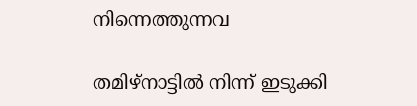നിന്നെത്തുന്നവ

തമിഴ്‌നാട്ടില്‍ നിന്ന് ഇടുക്കി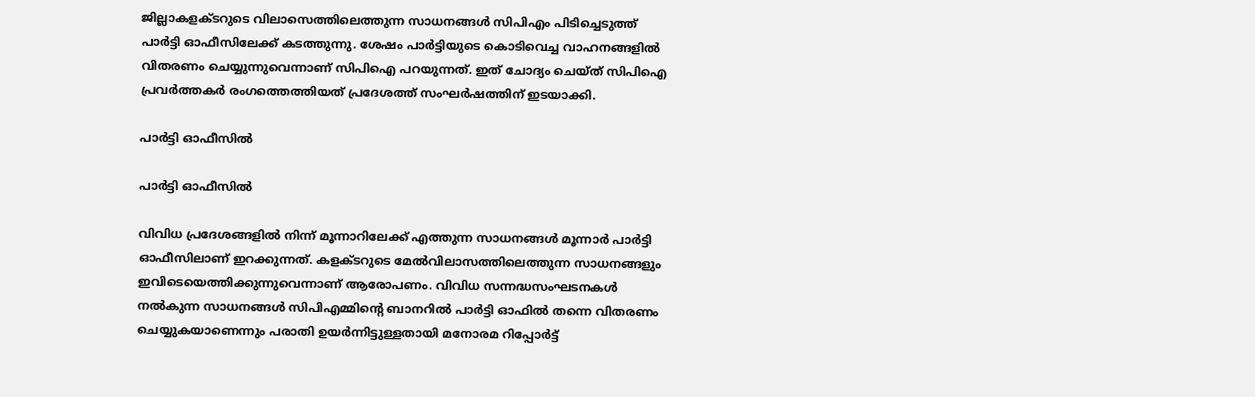ജില്ലാകളക്ടറുടെ വിലാസെത്തിലെത്തുന്ന സാധനങ്ങള്‍ സിപിഎം പിടിച്ചെടുത്ത് പാര്‍ട്ടി ഓഫീസിലേക്ക് കടത്തുന്നു. ശേഷം പാര്‍ട്ടിയുടെ കൊടിവെച്ച വാഹനങ്ങളില്‍ വിതരണം ചെയ്യുന്നുവെന്നാണ് സിപിഐ പറയുന്നത്. ഇത് ചോദ്യം ചെയ്ത് സിപിഐ പ്രവര്‍ത്തകര്‍ രംഗത്തെത്തിയത് പ്രദേശത്ത് സംഘര്‍ഷത്തിന് ഇടയാക്കി.

പാര്‍ട്ടി ഓഫീസില്‍

പാര്‍ട്ടി ഓഫീസില്‍

വിവിധ പ്രദേശങ്ങളില്‍ നിന്ന് മൂന്നാറിലേക്ക് എത്തുന്ന സാധനങ്ങള്‍ മൂന്നാര്‍ പാര്‍ട്ടി ഓഫീസിലാണ് ഇറക്കുന്നത്. കളക്ടറുടെ മേല്‍വിലാസത്തിലെത്തുന്ന സാധനങ്ങളും ഇവിടെയെത്തിക്കുന്നുവെന്നാണ് ആരോപണം. വിവിധ സന്നദ്ധസംഘടനകള്‍ നല്‍കുന്ന സാധനങ്ങള്‍ സിപിഎമ്മിന്റെ ബാനറില്‍ പാര്‍ട്ടി ഓഫില്‍ തന്നെ വിതരണം ചെയ്യുകയാണെന്നും പരാതി ഉയര്‍ന്നിട്ടുള്ളതായി മനോരമ റിപ്പോര്‍ട്ട്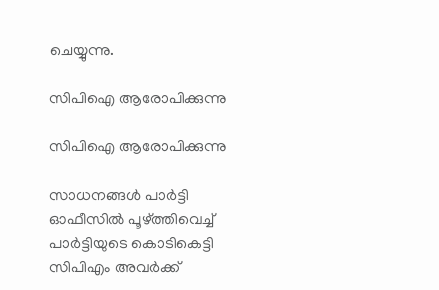ചെയ്യുന്നു.

സിപിഐ ആരോപിക്കുന്നു

സിപിഐ ആരോപിക്കുന്നു

സാധനങ്ങള്‍ പാര്‍ട്ടി ഓഫീസില്‍ പൂഴ്ത്തിവെച്ച് പാര്‍ട്ടിയുടെ കൊടികെട്ടി സിപിഎം അവര്‍ക്ക്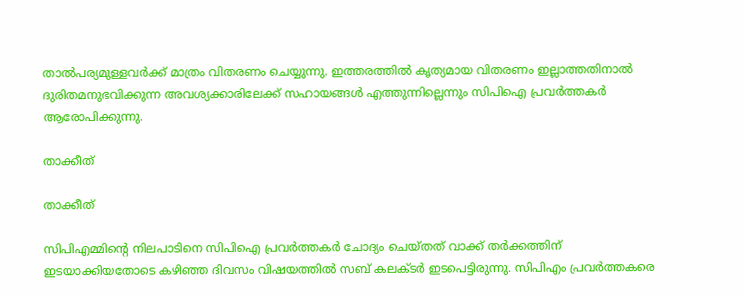താല്‍പര്യമുള്ളവര്‍ക്ക് മാത്രം വിതരണം ചെയ്യുന്നു. ഇത്തരത്തില്‍ കൃത്യമായ വിതരണം ഇല്ലാത്തതിനാല്‍ ദുരിതമനുഭവിക്കുന്ന അവശ്യക്കാരിലേക്ക് സഹായങ്ങള്‍ എത്തുന്നില്ലെന്നും സിപിഐ പ്രവര്‍ത്തകര്‍ ആരോപിക്കുന്നു.

താക്കീത്

താക്കീത്

സിപിഎമ്മിന്റെ നിലപാടിനെ സിപിഐ പ്രവര്‍ത്തകര്‍ ചോദ്യം ചെയ്തത് വാക്ക് തര്‍ക്കത്തിന് ഇടയാക്കിയതോടെ കഴിഞ്ഞ ദിവസം വിഷയത്തില്‍ സബ് കലക്ടര്‍ ഇടപെട്ടിരുന്നു. സിപിഎം പ്രവര്‍ത്തകരെ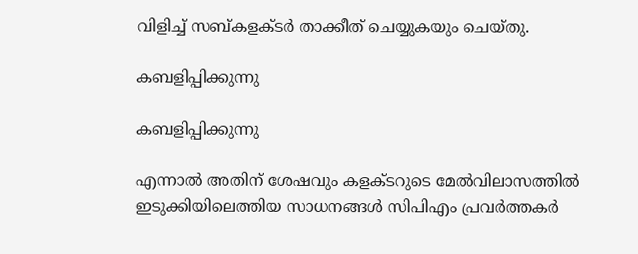വിളിച്ച് സബ്കളക്ടര്‍ താക്കീത് ചെയ്യുകയും ചെയ്തു.

കബളിപ്പിക്കുന്നു

കബളിപ്പിക്കുന്നു

എന്നാല്‍ അതിന് ശേഷവും കളക്ടറുടെ മേല്‍വിലാസത്തില്‍ ഇടുക്കിയിലെത്തിയ സാധനങ്ങള്‍ സിപിഎം പ്രവര്‍ത്തകര്‍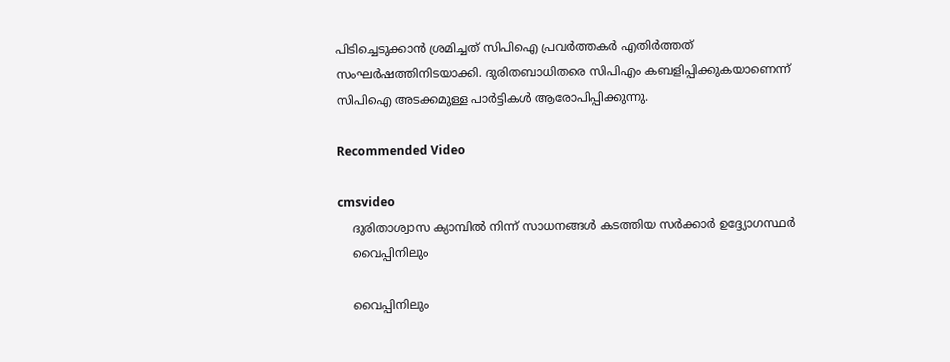പിടിച്ചെടുക്കാന്‍ ശ്രമിച്ചത് സിപിഐ പ്രവര്‍ത്തകര്‍ എതിര്‍ത്തത് സംഘര്‍ഷത്തിനിടയാക്കി. ദുരിതബാധിതരെ സിപിഎം കബളിപ്പിക്കുകയാണെന്ന് സിപിഐ അടക്കമുള്ള പാര്‍ട്ടികള്‍ ആരോപിപ്പിക്കുന്നു.

Recommended Video

cmsvideo
    ദുരിതാശ്വാസ ക്യാമ്പില്‍ നിന്ന് സാധനങ്ങള്‍ കടത്തിയ സർക്കാർ ഉദ്ദ്യോഗസ്ഥർ
    വൈപ്പിനിലും

    വൈപ്പിനിലും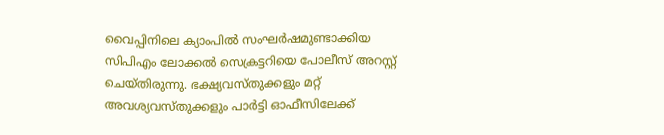വൈപ്പിനിലെ ക്യാംപില്‍ സംഘര്‍ഷമുണ്ടാക്കിയ സിപിഎം ലോക്കല്‍ സെക്രട്ടറിയെ പോലീസ് അറസ്റ്റ് ചെയ്തിരുന്നു. ഭക്ഷ്യവസ്തുക്കളും മറ്റ് അവശ്യവസ്തുക്കളും പാര്‍ട്ടി ഓഫീസിലേക്ക്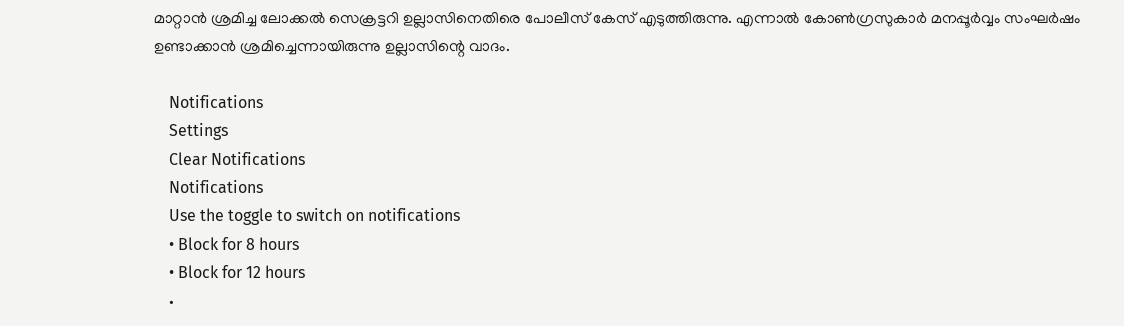മാറ്റാന്‍ ശ്രമിച്ച ലോക്കല്‍ സെക്രട്ടറി ഉല്ലാസിനെതിരെ പോലീസ് കേസ് എടുത്തിരുന്നു. എന്നാല്‍ കോണ്‍ഗ്രസുകാര്‍ മനപ്പൂര്‍വ്വം സംഘര്‍ഷം ഉണ്ടാക്കാന്‍ ശ്രമിച്ചെന്നായിരുന്നു ഉല്ലാസിന്റെ വാദം.

    Notifications
    Settings
    Clear Notifications
    Notifications
    Use the toggle to switch on notifications
    • Block for 8 hours
    • Block for 12 hours
    •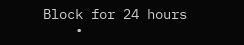Block for 24 hours
    •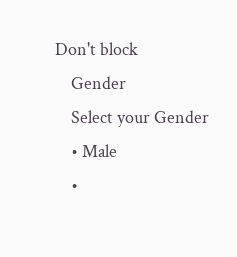Don't block
    Gender
    Select your Gender
    • Male
    •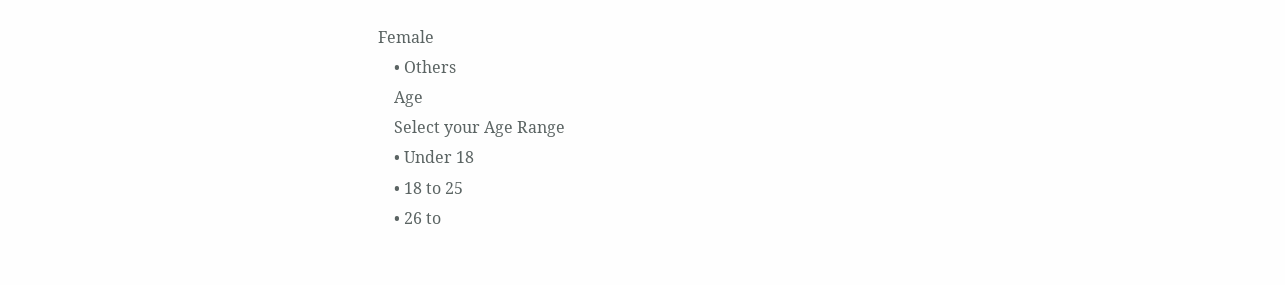Female
    • Others
    Age
    Select your Age Range
    • Under 18
    • 18 to 25
    • 26 to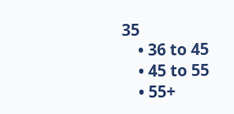35
    • 36 to 45
    • 45 to 55
    • 55+